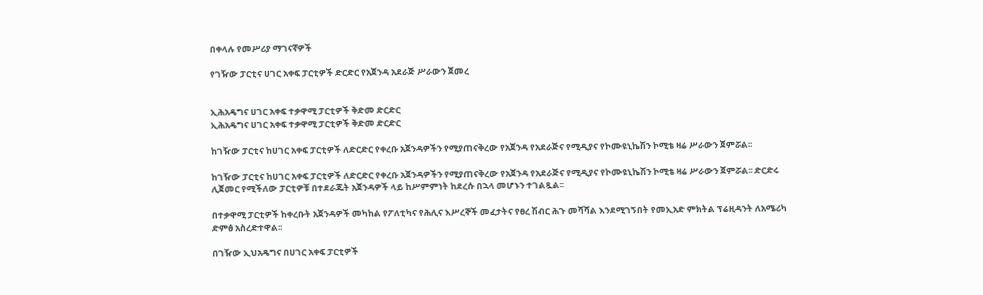በቀላሉ የመሥሪያ ማገናኛዎች

የገዥው ፓርቲና ሀገር አቀፍ ፓርቲዎች ድርድር የአጀንዳ አደራጅ ሥራውን ጀመረ


ኢሕአዴግና ሀገር አቀፍ ተቃዋሚ ፓርቲዎች ቅድመ ድርድር
ኢሕአዴግና ሀገር አቀፍ ተቃዋሚ ፓርቲዎች ቅድመ ድርድር

ከገዥው ፓርቲና ከሀገር አቀፍ ፓርቲዎች ለድርድር የቀረቡ አጀንዳዎችን የሚያጠናቅረው የአጀንዳ የአደራጅና የሚዲያና የኮሙዩኒኬሽን ኮሚቴ ዛሬ ሥራውን ጀምሯል፡፡

ከገዥው ፓርቲና ከሀገር አቀፍ ፓርቲዎች ለድርድር የቀረቡ አጀንዳዎችን የሚያጠናቅረው የአጀንዳ የአደራጅና የሚዲያና የኮሙዩኒኬሽን ኮሚቴ ዛሬ ሥራውን ጀምሯል፡፡ ድርድሩ ሊጀመር የሚችለው ፓርቲዎቹ በተደራጁት አጀንዳዎች ላይ ከሥምምነት ከደረሱ በኋላ መሆኑን ተገልጿል፡፡

በተቃዋሚ ፓርቲዎች ከቀረቡት አጀንዳዎች መካከል የፖለቲካና የሕሊና እሥረኞች መፈታትና የፀረ ሽብር ሕጉ መሻሻል እንደሚገኝበት የመኢአድ ምክትል ፕሬዚዳንት ለአሜሪካ ድምፅ አስረድተዋል፡፡

በገዥው ኢህአዴግና በሀገር አቀፍ ፓርቲዎች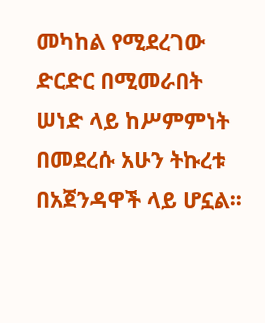መካከል የሚደረገው ድርድር በሚመራበት ሠነድ ላይ ከሥምምነት በመደረሱ አሁን ትኩረቱ በአጀንዳዋች ላይ ሆኗል፡፡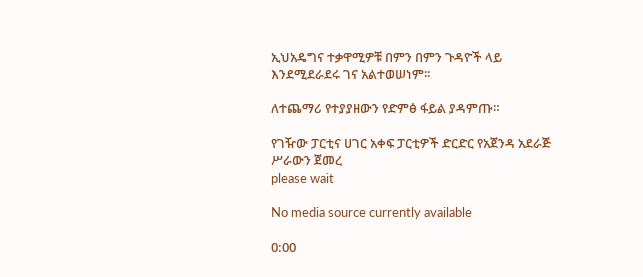ኢህአዴግና ተቃዋሚዎቹ በምን በምን ጉዳዮች ላይ እንደሚደራደሩ ገና አልተወሠነም፡፡

ለተጨማሪ የተያያዘውን የድምፅ ፋይል ያዳምጡ።

የገዥው ፓርቲና ሀገር አቀፍ ፓርቲዎች ድርድር የአጀንዳ አደራጅ ሥራውን ጀመረ
please wait

No media source currently available

0:00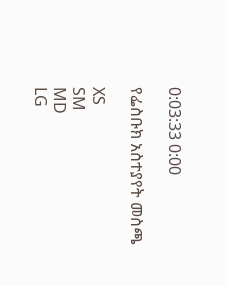0:03:33 0:00

የፌስቡክ አስተያየት መስጫ

XS
SM
MD
LG